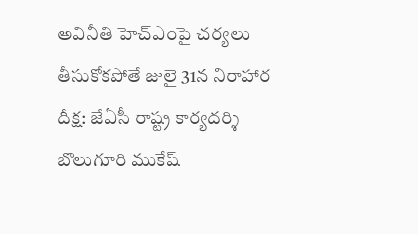అవినీతి హెచ్‌ఎంపై చర్యలు తీసుకోకపోతే జులై 31న నిరాహార దీక్ష: జేఏసీ రాష్ట్ర కార్యదర్శి బొలుగూరి ముకేష్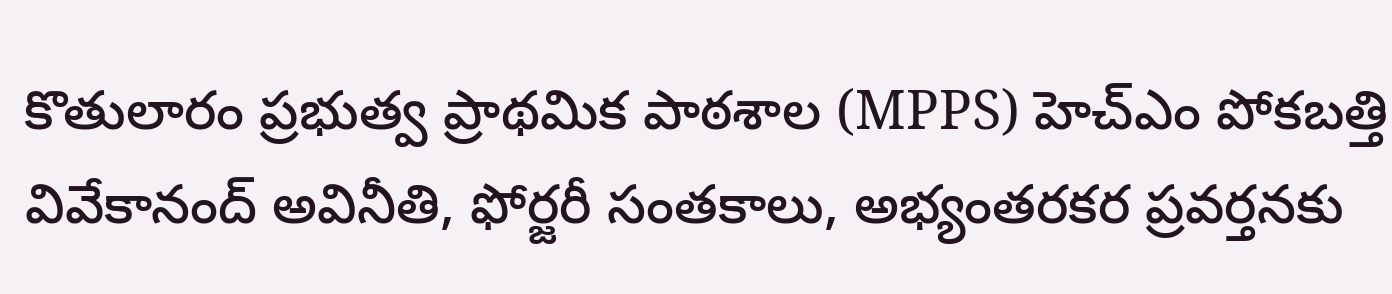కొతులారం ప్రభుత్వ ప్రాథమిక పాఠశాల (MPPS) హెచ్‌ఎం పోకబత్తి వివేకానంద్ అవినీతి, ఫోర్జరీ సంతకాలు, అభ్యంతరకర ప్రవర్తనకు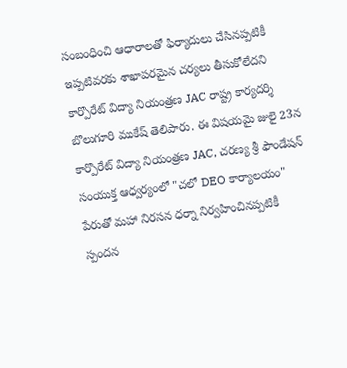సంబంధించి ఆధారాలతో ఫిర్యాదులు చేసినప్పటికీ ఇప్పటివరకు శాఖాపరమైన చర్యలు తీసుకోలేదని కార్పొరేట్ విద్యా నియంత్రణ JAC రాష్ట్ర కార్యదర్శి బొలుగూరి ముకేష్ తెలిపారు. ఈ విషయమై జులై 23న కార్పొరేట్ విద్యా నియంత్రణ JAC, చరణ్య శ్రీ ఫౌండేషన్ సంయుక్త ఆధ్వర్యంలో "చలో DEO కార్యాలయం" పేరుతో మహా నిరసన ధర్నా నిర్వహించినప్పటికీ స్పందన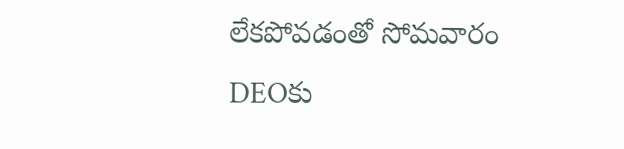లేకపోవడంతో సోమవారం DEOకు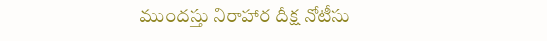ముందస్తు నిరాహార దీక్ష నోటీసు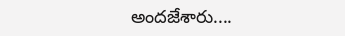అందజేశారు....